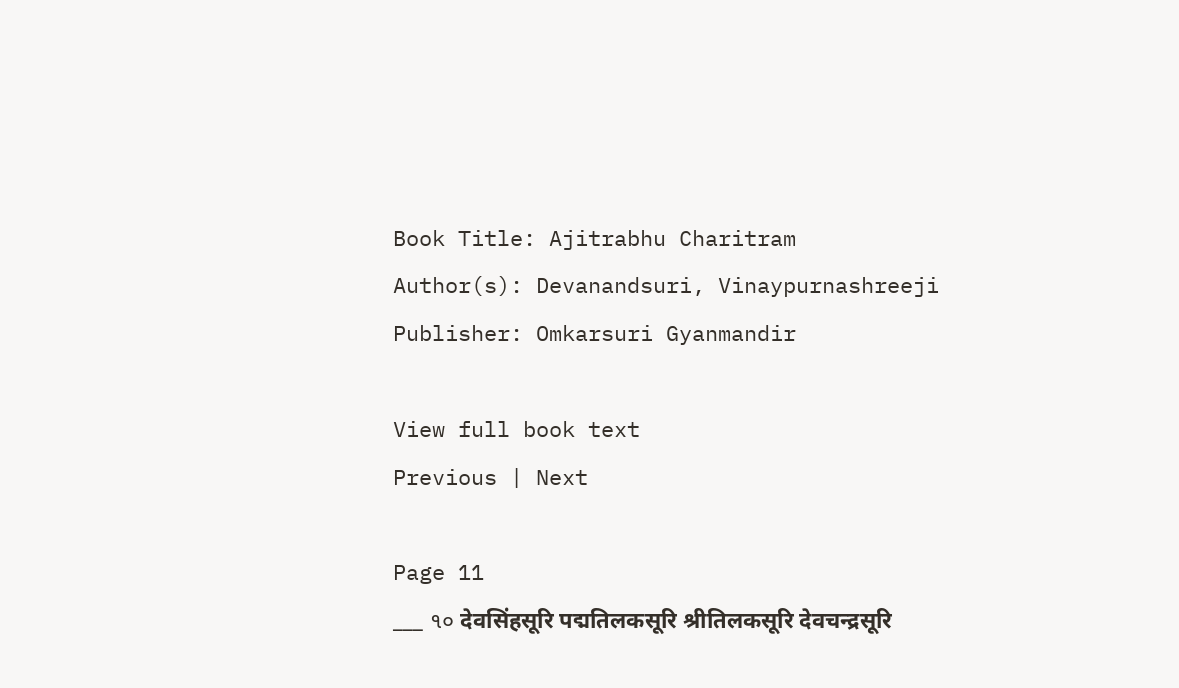Book Title: Ajitrabhu Charitram
Author(s): Devanandsuri, Vinaypurnashreeji
Publisher: Omkarsuri Gyanmandir

View full book text
Previous | Next

Page 11
___ ૧૦ देवसिंहसूरि पद्मतिलकसूरि श्रीतिलकसूरि देवचन्द्रसूरि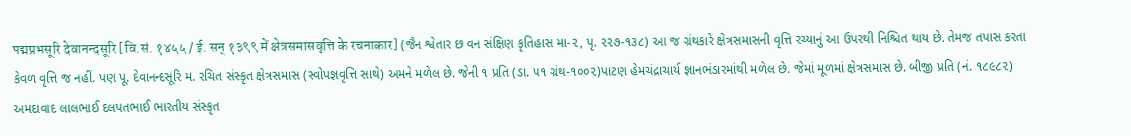पद्मप्रभसूरि देवानन्दसूरि [वि.सं. १४५५ / ई. सन् १३९९ में क्षेत्रसमासवृत्ति के रचनाकार] (જૈન શ્વેતાર છ વન સંક્ષિણ કૃતિહાસ મા-૨, પૃ. ૨૨૭-૧૩૮) આ જ ગ્રંથકારે ક્ષેત્રસમાસની વૃત્તિ રચ્યાનું આ ઉપરથી નિશ્ચિત થાય છે. તેમજ તપાસ કરતા કેવળ વૃત્તિ જ નહીં. પણ પૂ. દેવાનન્દસૂરિ મ. રચિત સંસ્કૃત ક્ષેત્રસમાસ (સ્વોપજ્ઞવૃત્તિ સાથે) અમને મળેલ છે. જેની ૧ પ્રતિ (ડા. ૫૧ ગ્રંથ-૧૦૦૨)પાટણ હેમચંદ્રાચાર્ય જ્ઞાનભંડારમાંથી મળેલ છે. જેમાં મૂળમાં ક્ષેત્રસમાસ છે. બીજી પ્રતિ (નં. ૧૮૯૮૨) અમદાવાદ લાલભાઈ દલપતભાઈ ભારતીય સંસ્કૃત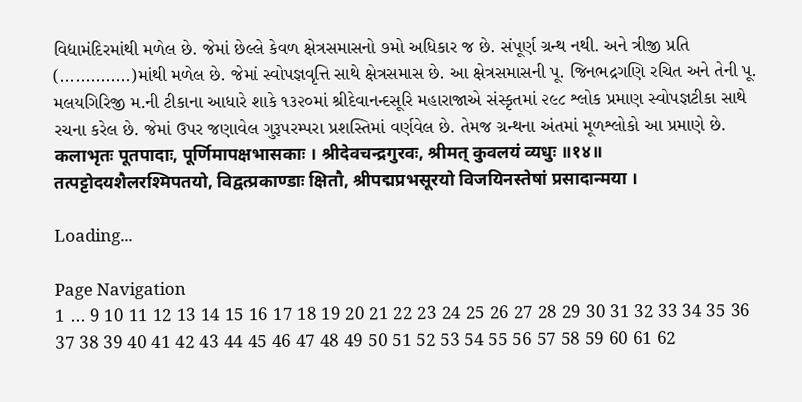વિદ્યામંદિરમાંથી મળેલ છે. જેમાં છેલ્લે કેવળ ક્ષેત્રસમાસનો ૭મો અધિકાર જ છે. સંપૂર્ણ ગ્રન્થ નથી. અને ત્રીજી પ્રતિ (..............)માંથી મળેલ છે. જેમાં સ્વોપજ્ઞવૃત્તિ સાથે ક્ષેત્રસમાસ છે. આ ક્ષેત્રસમાસની પૂ. જિનભદ્રગણિ રચિત અને તેની પૂ. મલયગિરિજી મ.ની ટીકાના આધારે શાકે ૧૩૨૦માં શ્રીદેવાનન્દસૂરિ મહારાજાએ સંસ્કૃતમાં ૨૯૮ શ્લોક પ્રમાણ સ્વોપજ્ઞટીકા સાથે રચના કરેલ છે. જેમાં ઉપર જણાવેલ ગુરૂપરમ્પરા પ્રશસ્તિમાં વર્ણવેલ છે. તેમજ ગ્રન્થના અંતમાં મૂળશ્લોકો આ પ્રમાણે છે. कलाभृतः पूतपादाः, पूर्णिमापक्षभासकाः । श्रीदेवचन्द्रगुरवः, श्रीमत् कुवलयं व्यधुः ॥१४॥ तत्पट्टोदयशैलरश्मिपतयो, विद्वत्प्रकाण्डाः क्षितौ, श्रीपद्मप्रभसूरयो विजयिनस्तेषां प्रसादान्मया ।

Loading...

Page Navigation
1 ... 9 10 11 12 13 14 15 16 17 18 19 20 21 22 23 24 25 26 27 28 29 30 31 32 33 34 35 36 37 38 39 40 41 42 43 44 45 46 47 48 49 50 51 52 53 54 55 56 57 58 59 60 61 62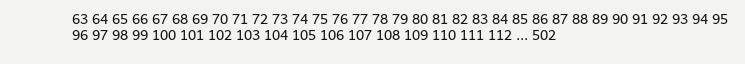63 64 65 66 67 68 69 70 71 72 73 74 75 76 77 78 79 80 81 82 83 84 85 86 87 88 89 90 91 92 93 94 95 96 97 98 99 100 101 102 103 104 105 106 107 108 109 110 111 112 ... 502